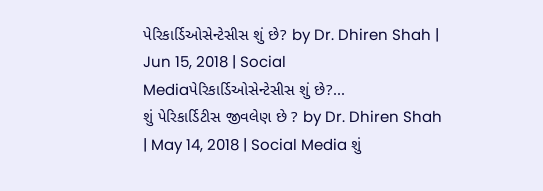પેરિકાર્ડિઓસેન્ટેસીસ શું છે? by Dr. Dhiren Shah | Jun 15, 2018 | Social Mediaપેરિકાર્ડિઓસેન્ટેસીસ શું છે?...
શું પેરિકાર્ડિટીસ જીવલેણ છે ? by Dr. Dhiren Shah | May 14, 2018 | Social Media શું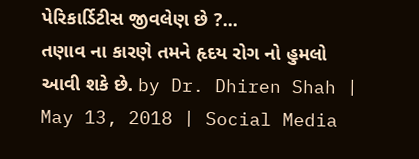પેરિકાર્ડિટીસ જીવલેણ છે ?...
તણાવ ના કારણે તમને હૃદય રોગ નો હુમલો આવી શકે છે. by Dr. Dhiren Shah | May 13, 2018 | Social Media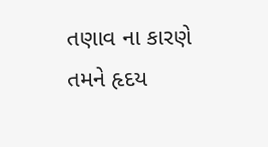તણાવ ના કારણે તમને હૃદય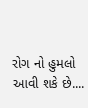રોગ નો હુમલો આવી શકે છે....